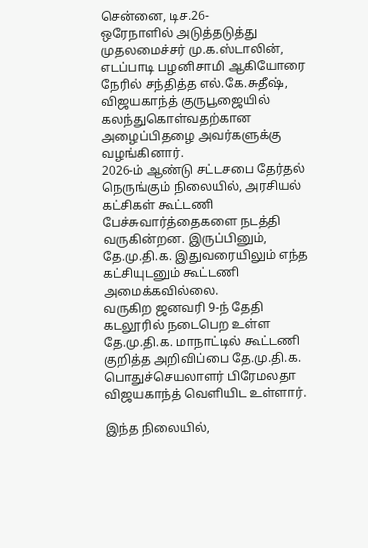சென்னை, டிச.26-
ஒரேநாளில் அடுத்தடுத்து முதலமைச்சர் மு.க.ஸ்டாலின், எடப்பாடி பழனிசாமி ஆகியோரை நேரில் சந்தித்த எல்.கே.சுதீஷ், விஜயகாந்த் குருபூஜையில் கலந்துகொள்வதற்கான அழைப்பிதழை அவர்களுக்கு வழங்கினார்.
2026-ம் ஆண்டு சட்டசபை தேர்தல் நெருங்கும் நிலையில், அரசியல் கட்சிகள் கூட்டணி பேச்சுவார்த்தைகளை நடத்தி வருகின்றன. இருப்பினும், தே.மு.தி.க. இதுவரையிலும் எந்த கட்சியுடனும் கூட்டணி அமைக்கவில்லை.
வருகிற ஜனவரி 9-ந் தேதி கடலூரில் நடைபெற உள்ள தே.மு.தி.க. மாநாட்டில் கூட்டணி குறித்த அறிவிப்பை தே.மு.தி.க. பொதுச்செயலாளர் பிரேமலதா விஜயகாந்த் வெளியிட உள்ளார்.

இந்த நிலையில்,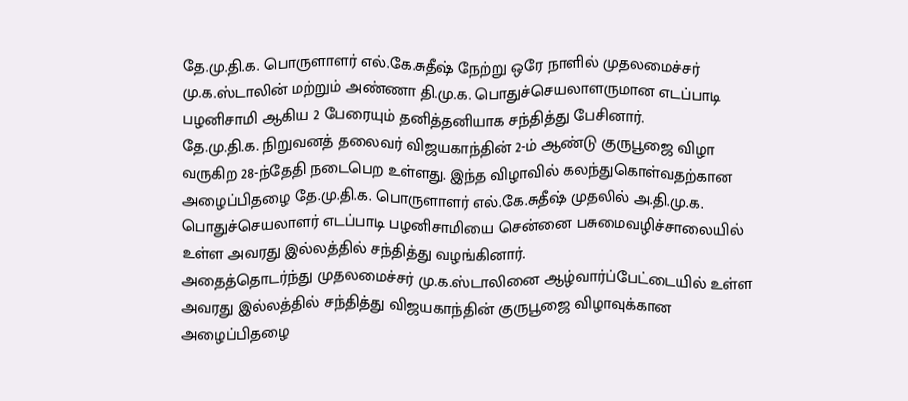தே.மு.தி.க. பொருளாளர் எல்.கே.சுதீஷ் நேற்று ஒரே நாளில் முதலமைச்சர் மு.க.ஸ்டாலின் மற்றும் அண்ணா தி.மு.க. பொதுச்செயலாளருமான எடப்பாடி பழனிசாமி ஆகிய 2 பேரையும் தனித்தனியாக சந்தித்து பேசினார்.
தே.மு.தி.க. நிறுவனத் தலைவர் விஜயகாந்தின் 2-ம் ஆண்டு குருபூஜை விழா வருகிற 28-ந்தேதி நடைபெற உள்ளது. இந்த விழாவில் கலந்துகொள்வதற்கான அழைப்பிதழை தே.மு.தி.க. பொருளாளர் எல்.கே.சுதீஷ் முதலில் அ.தி.மு.க. பொதுச்செயலாளர் எடப்பாடி பழனிசாமியை சென்னை பசுமைவழிச்சாலையில் உள்ள அவரது இல்லத்தில் சந்தித்து வழங்கினார்.
அதைத்தொடர்ந்து முதலமைச்சர் மு.க.ஸ்டாலினை ஆழ்வார்ப்பேட்டையில் உள்ள அவரது இல்லத்தில் சந்தித்து விஜயகாந்தின் குருபூஜை விழாவுக்கான அழைப்பிதழை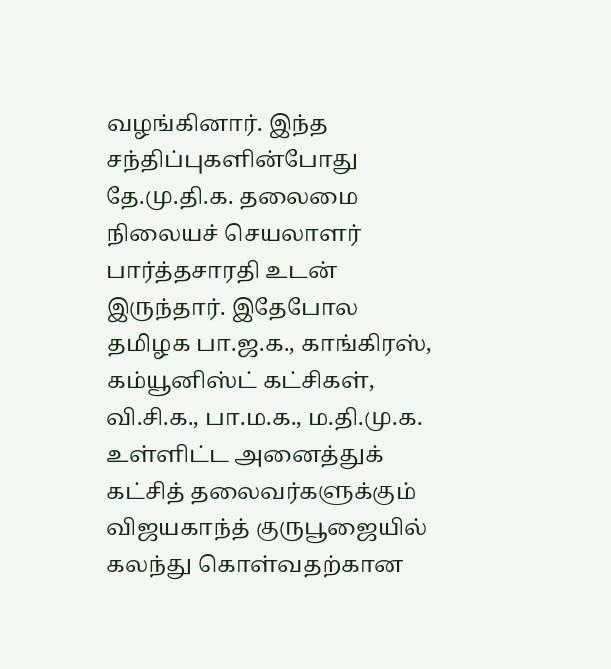வழங்கினார். இந்த சந்திப்புகளின்போது தே.மு.தி.க. தலைமை நிலையச் செயலாளர் பார்த்தசாரதி உடன் இருந்தார். இதேபோல தமிழக பா.ஜ.க., காங்கிரஸ், கம்யூனிஸ்ட் கட்சிகள், வி.சி.க., பா.ம.க., ம.தி.மு.க. உள்ளிட்ட அனைத்துக் கட்சித் தலைவர்களுக்கும் விஜயகாந்த் குருபூஜையில் கலந்து கொள்வதற்கான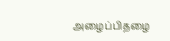அழைப்பிதழை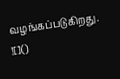வழங்கப்படுகிறது.
![]()